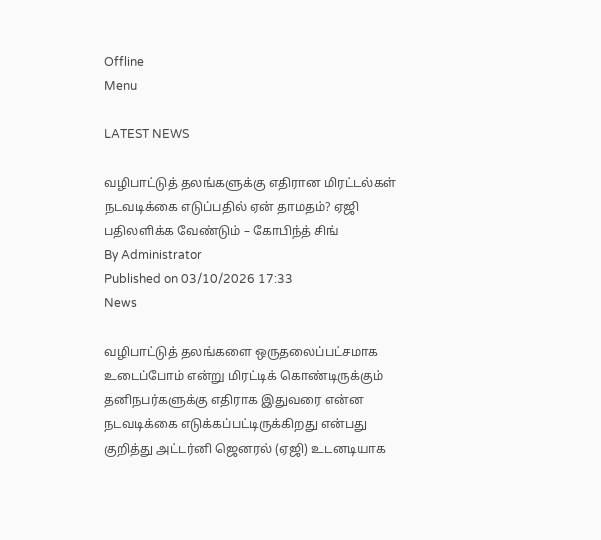Offline
Menu

LATEST NEWS

வழிபாட்டுத் தலங்களுக்கு எதிரான மிரட்டல்கள் நடவடிக்கை எடுப்பதில் ஏன் தாமதம்? ஏஜி பதிலளிக்க வேண்டும் – கோபிந்த் சிங்
By Administrator
Published on 03/10/2026 17:33
News

வழிபாட்டுத் தலங்களை ஒருதலைப்பட்சமாக உடைப்போம் என்று மிரட்டிக் கொண்டிருக்கும் தனிநபர்களுக்கு எதிராக இதுவரை என்ன நடவடிக்கை எடுக்கப்பட்டிருக்கிறது என்பது குறித்து அட்டர்னி ஜெனரல் (ஏஜி) உடனடியாக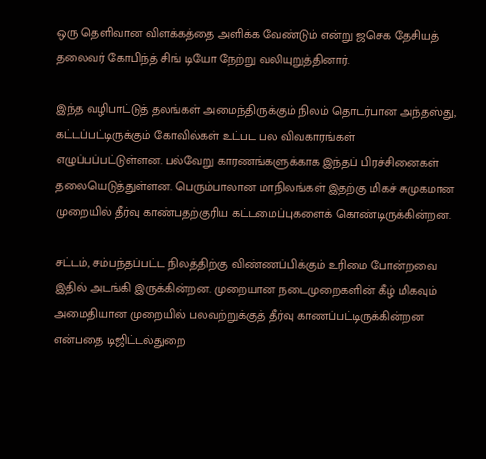ஒரு தெளிவான விளக்கத்தை அளிக்க வேண்டும் என்று ஜசெக தேசியத் தலைவர் கோபிந்த் சிங் டியோ நேற்று வலியுறுத்தினார்.

இந்த வழிபாட்டுத் தலங்கள் அமைந்திருக்கும் நிலம் தொடர்பான அந்தஸ்து, கட்டப்பட்டிருக்கும் கோவில்கள் உட்பட பல விவகாரங்கள் எழுப்பப்பட்டுள்ளன. பல்வேறு காரணங்களுக்காக இந்தப் பிரச்சினைகள் தலையெடுத்துள்ளன. பெரும்பாலான மாநிலங்கள் இதற்கு மிகச் சுமுகமான முறையில் தீர்வு காண்பதற்குரிய கட்டமைப்புகளைக் கொண்டிருக்கின்றன.

சட்டம், சம்பந்தப்பட்ட நிலத்திற்கு விண்ணப்பிக்கும் உரிமை போன்றவை இதில் அடங்கி இருக்கின்றன. முறையான நடைமுறைகளின் கீழ் மிகவும் அமைதியான முறையில் பலவற்றுக்குத் தீர்வு காணப்பட்டிருக்கின்றன என்பதை டிஜிட்டல்துறை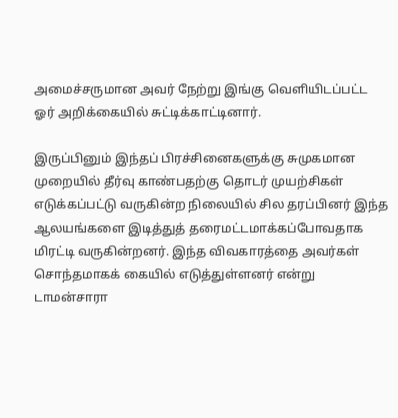அமைச்சருமான அவர் நேற்று இங்கு வெளியிடப்பட்ட ஓர் அறிக்கையில் சுட்டிக்காட்டினார்.

இருப்பினும் இந்தப் பிரச்சினைகளுக்கு சுமுகமான முறையில் தீர்வு காண்பதற்கு தொடர் முயற்சிகள் எடுக்கப்பட்டு வருகின்ற நிலையில் சில தரப்பினர் இந்த ஆலயங்களை இடித்துத் தரைமட்டமாக்கப்போவதாக மிரட்டி வருகின்றனர். இந்த விவகாரத்தை அவர்கள் சொந்தமாகக் கையில் எடுத்துள்ளனர் என்று டாமன்சாரா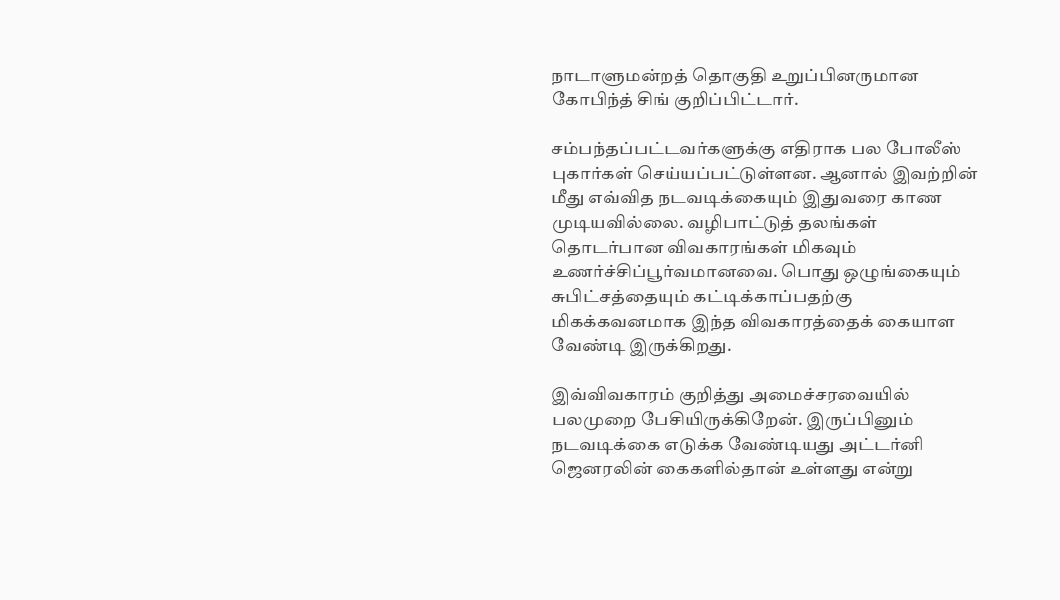நாடாளுமன்றத் தொகுதி உறுப்பினருமான கோபிந்த் சிங் குறிப்பிட்டார்.

சம்பந்தப்பட்டவர்களுக்கு எதிராக பல போலீஸ் புகார்கள் செய்யப்பட்டுள்ளன. ஆனால் இவற்றின் மீது எவ்வித நடவடிக்கையும் இதுவரை காண முடியவில்லை. வழிபாட்டுத் தலங்கள் தொடர்பான விவகாரங்கள் மிகவும் உணர்ச்சிப்பூர்வமானவை. பொது ஒழுங்கையும் சுபிட்சத்தையும் கட்டிக்காப்பதற்கு மிகக்கவனமாக இந்த விவகாரத்தைக் கையாள வேண்டி இருக்கிறது.

இவ்விவகாரம் குறித்து அமைச்சரவையில் பலமுறை பேசியிருக்கிறேன். இருப்பினும் நடவடிக்கை எடுக்க வேண்டியது அட்டர்னி ஜெனரலின் கைகளில்தான் உள்ளது என்று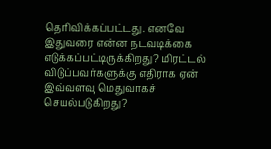தெரிவிக்கப்பட்டது. எனவே இதுவரை என்ன நடவடிக்கை எடுக்கப்பட்டிருக்கிறது? மிரட்டல் விடுப்பவர்களுக்கு எதிராக ஏன் இவ்வளவு மெதுவாகச் செயல்படுகிறது?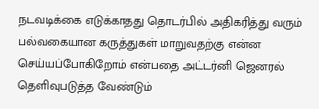நடவடிக்கை எடுக்காதது தொடர்பில் அதிகரித்து வரும் பல்வகையான கருத்துகள் மாறுவதற்கு என்ன செய்யப்போகிறோம் என்பதை அட்டர்னி ஜெனரல் தெளிவுபடுத்த வேண்டும்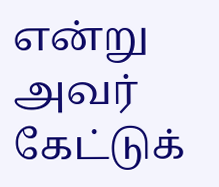என்று அவர் கேட்டுக்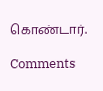கொண்டார்.

Comments